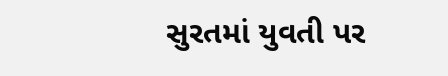સુરતમાં યુવતી પર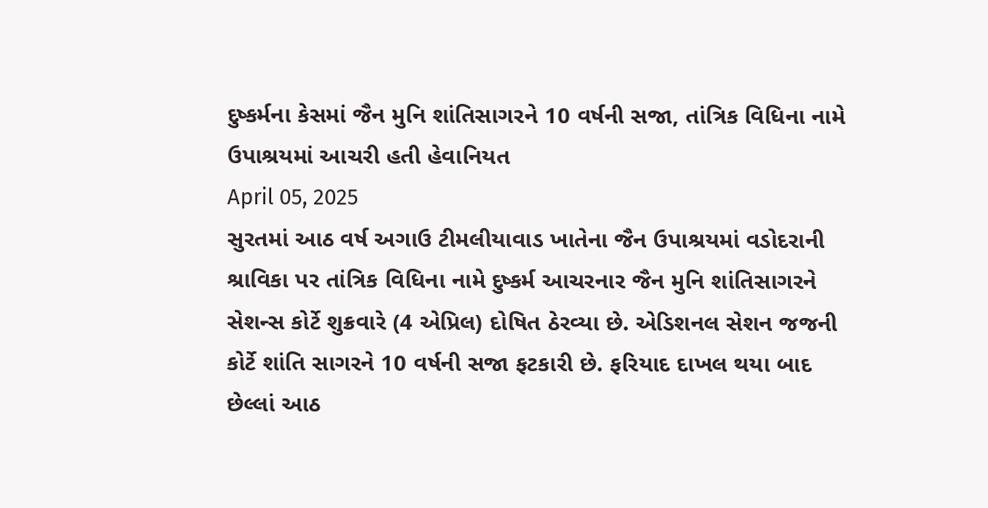દુષ્કર્મના કેસમાં જૈન મુનિ શાંતિસાગરને 10 વર્ષની સજા, તાંત્રિક વિધિના નામે ઉપાશ્રયમાં આચરી હતી હેવાનિયત
April 05, 2025
સુરતમાં આઠ વર્ષ અગાઉ ટીમલીયાવાડ ખાતેના જૈન ઉપાશ્રયમાં વડોદરાની શ્રાવિકા પર તાંત્રિક વિધિના નામે દુષ્કર્મ આચરનાર જૈન મુનિ શાંતિસાગરને સેશન્સ કોર્ટે શુક્રવારે (4 એપ્રિલ) દોષિત ઠેરવ્યા છે. એડિશનલ સેશન જજની કોર્ટે શાંતિ સાગરને 10 વર્ષની સજા ફટકારી છે. ફરિયાદ દાખલ થયા બાદ છેલ્લાં આઠ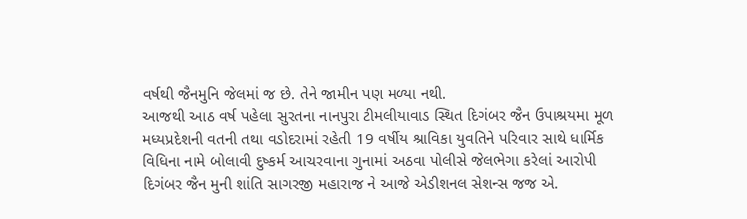વર્ષથી જૈનમુનિ જેલમાં જ છે. તેને જામીન પણ મળ્યા નથી.
આજથી આઠ વર્ષ પહેલા સુરતના નાનપુરા ટીમલીયાવાડ સ્થિત દિગંબર જૈન ઉપાશ્રયમા મૂળ મધ્યપ્રદેશની વતની તથા વડોદરામાં રહેતી 19 વર્ષીય શ્રાવિકા યુવતિને પરિવાર સાથે ધાર્મિક વિધિના નામે બોલાવી દુષ્કર્મ આચરવાના ગુનામાં અઠવા પોલીસે જેલભેગા કરેલાં આરોપી દિગંબર જૈન મુની શાંતિ સાગરજી મહારાજ ને આજે એડીશનલ સેશન્સ જજ એ.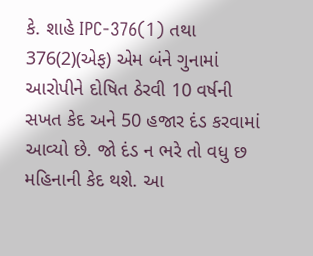કે. શાહે IPC-376(1) તથા 376(2)(એફ) એમ બંને ગુનામાં આરોપીને દોષિત ઠેરવી 10 વર્ષની સખત કેદ અને 50 હજાર દંડ કરવામાં આવ્યો છે. જો દંડ ન ભરે તો વધુ છ મહિનાની કેદ થશે. આ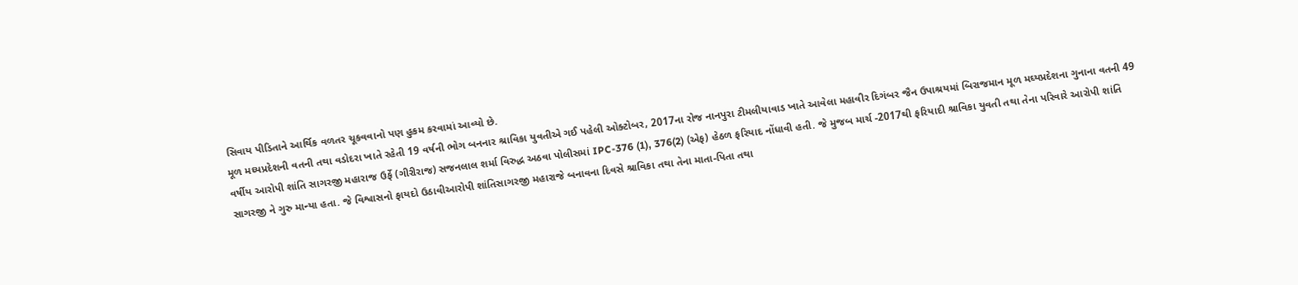સિવાય પીડિતાને આર્થિક વળતર ચૂકવવાનો પણ હુકમ કરવામાં આવ્યો છે.
મૂળ મઘ્યપ્રદેશની વતની તથા વડોદરા ખાતે રહેતી 19 વર્ષની ભોગ બનનાર શ્રાવિકા યુવતીએ ગઈ પહેલી ઓક્ટોબર, 2017ના રોજ નાનપુરા ટીમલીયાવાડ ખાતે આવેલા મહાવીર દિગંબર જૈન ઉપાશ્રયમાં બિરાજમાન મૂળ મઘ્યપ્રદેશના ગુનાના વતની 49 વર્ષીય આરોપી શાંતિ સાગરજી મહારાજ ઉર્ફે (ગીરીરાજ) સજનલાલ શર્મા વિરુદ્ધ અઠવા પોલીસમાં IPC-376 (1), 376(2) (એફ) હેઠળ ફરિયાદ નોંધાવી હતી. જે મુજબ માર્ચ -2017થી ફરિયાદી શ્રાવિકા યુવતી તથા તેના પરિવારે આરોપી શાંતિ સાગરજી ને ગુરુ માન્યા હતા. જે વિશ્વાસનો ફાયદો ઉઠાવીઆરોપી શાંતિસાગરજી મહારાજે બનાવના દિવસે શ્રાવિકા તથા તેના માતા-પિતા તથા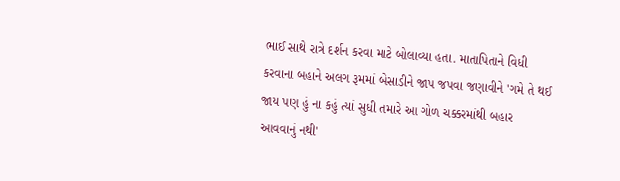ભાઈ સાથે રાત્રે દર્શન કરવા માટે બોલાવ્યા હતા. માતાપિતાને વિધી કરવાના બહાને અલગ રૂમમાં બેસાડીને જાપ જપવા જણાવીને 'ગમે તે થઈ જાય પણ હું ના કહું ત્યાં સુધી તમારે આ ગોળ ચક્કરમાંથી બહાર આવવાનું નથી'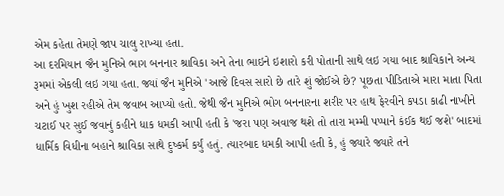એમ કહેતા તેમણે જાપ ચાલુ રાખ્યા હતા.
આ દરમિયાન જૈન મુનિએ ભાગ બનનાર શ્રાવિકા અને તેના ભાઇને ઇશારો કરી પોતાની સાથે લઇ ગયા બાદ શ્રાવિકાને અન્ય રૂમમાં એકલી લઇ ગયા હતા. જ્યાં જૈન મુનિએ 'આજે દિવસ સારો છે તારે શું જોઈએ છે? પૂછતા પીડિતાએ મારા માતા પિતા અને હું ખુશ રહીએ તેમ જવાબ આપ્યો હતો. જેથી જૈન મુનિએ ભોગ બનનારના શરીર પર હાથ ફેરવીને કપડા કાઢી નાખીને ચટાઈ પર સુઈ જવાનું કહીને ધાક ધમકી આપી હતી કે 'જરા પણ અવાજ થશે તો તારા મમ્મી પપ્પાને કંઈક થઈ જશે' બાદમાં ધાર્મિક વિધીના બહાને શ્રાવિકા સાથે દુષ્કર્મ કર્યું હતું. ત્યારબાદ ધમકી આપી હતી કે, હું જ્યારે જ્યારે તને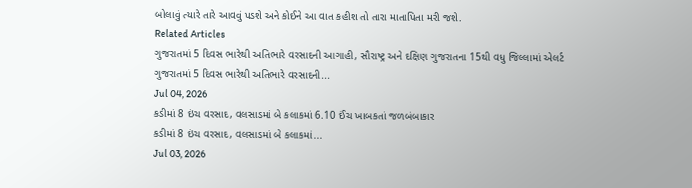બોલાવું ત્યારે તારે આવવું પડશે અને કોઈને આ વાત કહીશ તો તારા માતાપિતા મરી જશે.
Related Articles
ગુજરાતમાં 5 દિવસ ભારેથી અતિભારે વરસાદની આગાહી, સૌરાષ્ટ્ર અને દક્ષિણ ગુજરાતના 15થી વધુ જિલ્લામાં એલર્ટ
ગુજરાતમાં 5 દિવસ ભારેથી અતિભારે વરસાદની...
Jul 04, 2026
કડીમાં 8 ઇંચ વરસાદ, વલસાડમાં બે કલાકમાં 6.10 ઈંચ ખાબકતાં જળબંબાકાર
કડીમાં 8 ઇંચ વરસાદ, વલસાડમાં બે કલાકમાં...
Jul 03, 2026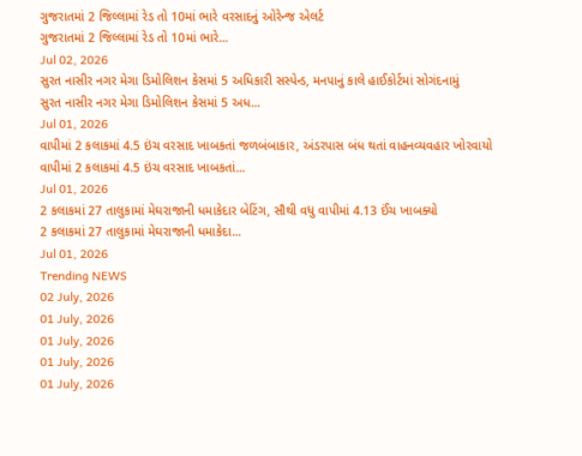ગુજરાતમાં 2 જિલ્લામાં રેડ તો 10માં ભારે વરસાદનું ઓરેન્જ એલર્ટ
ગુજરાતમાં 2 જિલ્લામાં રેડ તો 10માં ભારે...
Jul 02, 2026
સુરત નાસીર નગર મેગા ડિમોલિશન કેસમાં 5 અધિકારી સસ્પેન્ડ, મનપાનું કાલે હાઈકોર્ટમાં સોગંદનામું
સુરત નાસીર નગર મેગા ડિમોલિશન કેસમાં 5 અધ...
Jul 01, 2026
વાપીમાં 2 કલાકમાં 4.5 ઇંચ વરસાદ ખાબકતાં જળબંબાકાર, અંડરપાસ બંધ થતાં વાહનવ્યવહાર ખોરવાયો
વાપીમાં 2 કલાકમાં 4.5 ઇંચ વરસાદ ખાબકતાં...
Jul 01, 2026
2 કલાકમાં 27 તાલુકામાં મેઘરાજાની ધમાકેદાર બેટિંગ, સૌથી વધુ વાપીમાં 4.13 ઈંચ ખાબક્યો
2 કલાકમાં 27 તાલુકામાં મેઘરાજાની ધમાકેદા...
Jul 01, 2026
Trending NEWS
02 July, 2026
01 July, 2026
01 July, 2026
01 July, 2026
01 July, 2026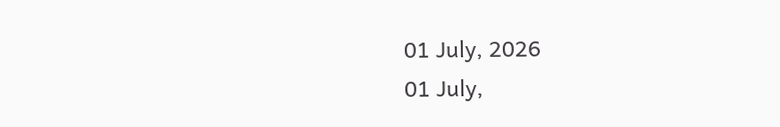01 July, 2026
01 July,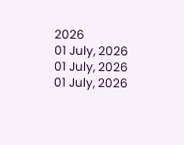2026
01 July, 2026
01 July, 2026
01 July, 2026